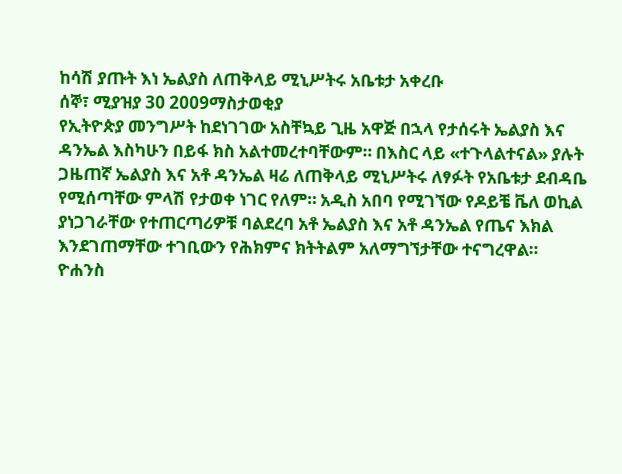ከሳሽ ያጡት እነ ኤልያስ ለጠቅላይ ሚኒሥትሩ አቤቱታ አቀረቡ
ሰኞ፣ ሚያዝያ 30 2009ማስታወቂያ
የኢትዮጵያ መንግሥት ከደነገገው አስቸኳይ ጊዜ አዋጅ በኋላ የታሰሩት ኤልያስ እና ዳንኤል እስካሁን በይፋ ክስ አልተመረተባቸውም። በእስር ላይ «ተጉላልተናል» ያሉት ጋዜጠኛ ኤልያስ እና አቶ ዳንኤል ዛሬ ለጠቅላይ ሚኒሥትሩ ለፃፉት የአቤቱታ ደብዳቤ የሚሰጣቸው ምላሽ የታወቀ ነገር የለም። አዲስ አበባ የሚገኘው የዶይቼ ቬለ ወኪል ያነጋገራቸው የተጠርጣሪዎቹ ባልደረባ አቶ ኤልያስ እና አቶ ዳንኤል የጤና እክል እንደገጠማቸው ተገቢውን የሕክምና ክትትልም አለማግኘታቸው ተናግረዋል።
ዮሐንስ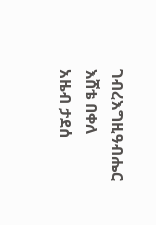ገብረእግዚዓብሔር
እሸቴ በቀለ
አዜብ ታደሰ